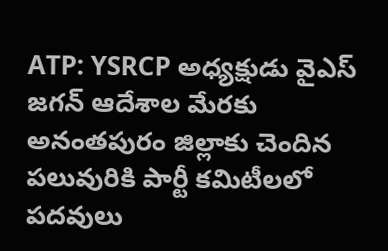ATP: YSRCP అధ్యక్షుడు వైఎస్ జగన్ ఆదేశాల మేరకు అనంతపురం జిల్లాకు చెందిన పలువురికి పార్టీ కమిటీలలో పదవులు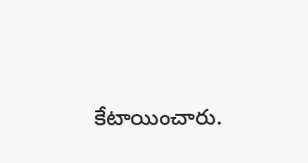కేటాయించారు.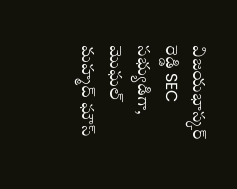విజయభాస్కర్ రెడ్డి SEC సభ్యుడిగా, మొఘల్ మహ్మద్ ఘౌస్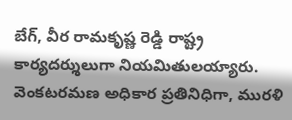బేగ్, వీర రామకృష్ణ రెడ్డి రాష్ట్ర కార్యదర్శులుగా నియమితులయ్యారు. వెంకటరమణ అధికార ప్రతినిధిగా, మురళి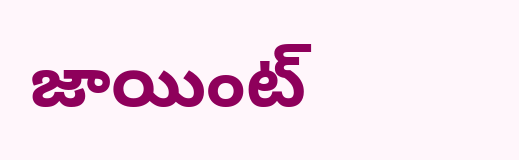జాయింట్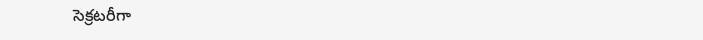సెక్రటరీగా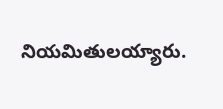నియమితులయ్యారు.